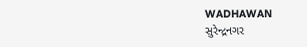WADHAWAN
સુરેન્દ્રનગર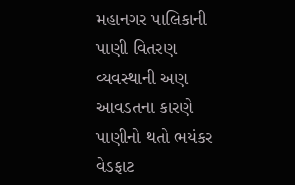મહાનગર પાલિકાની પાણી વિતરણ વ્યવસ્થાની અણ આવડતના કારણે પાણીનો થતો ભયંકર વેડફાટ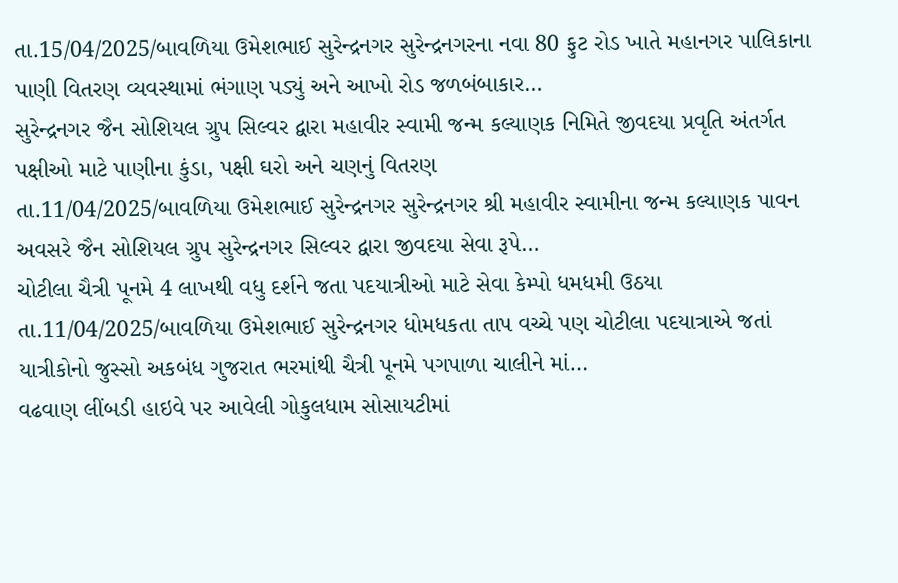તા.15/04/2025/બાવળિયા ઉમેશભાઈ સુરેન્દ્રનગર સુરેન્દ્રનગરના નવા 80 ફુટ રોડ ખાતે મહાનગર પાલિકાના પાણી વિતરણ વ્યવસ્થામાં ભંગાણ પડ્યું અને આખો રોડ જળબંબાકાર…
સુરેન્દ્રનગર જૈન સોશિયલ ગ્રુપ સિલ્વર દ્વારા મહાવીર સ્વામી જન્મ કલ્યાણક નિમિતે જીવદયા પ્રવૃતિ અંતર્ગત પક્ષીઓ માટે પાણીના કુંડા, પક્ષી ઘરો અને ચણનું વિતરણ
તા.11/04/2025/બાવળિયા ઉમેશભાઈ સુરેન્દ્રનગર સુરેન્દ્રનગર શ્રી મહાવીર સ્વામીના જન્મ કલ્યાણક પાવન અવસરે જૈન સોશિયલ ગ્રુપ સુરેન્દ્રનગર સિલ્વર દ્વારા જીવદયા સેવા રૂપે…
ચોટીલા ચૈત્રી પૂનમે 4 લાખથી વધુ દર્શને જતા પદયાત્રીઓ માટે સેવા કેમ્પો ધમધમી ઉઠયા
તા.11/04/2025/બાવળિયા ઉમેશભાઈ સુરેન્દ્રનગર ધોમધકતા તાપ વચ્ચે પણ ચોટીલા પદયાત્રાએ જતાં યાત્રીકોનો જુસ્સો અકબંધ ગુજરાત ભરમાંથી ચૈત્રી પૂનમે પગપાળા ચાલીને માં…
વઢવાણ લીંબડી હાઇવે પર આવેલી ગોકુલધામ સોસાયટીમાં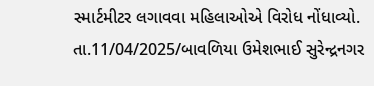સ્માર્ટમીટર લગાવવા મહિલાઓએ વિરોધ નોંધાવ્યો.
તા.11/04/2025/બાવળિયા ઉમેશભાઈ સુરેન્દ્રનગર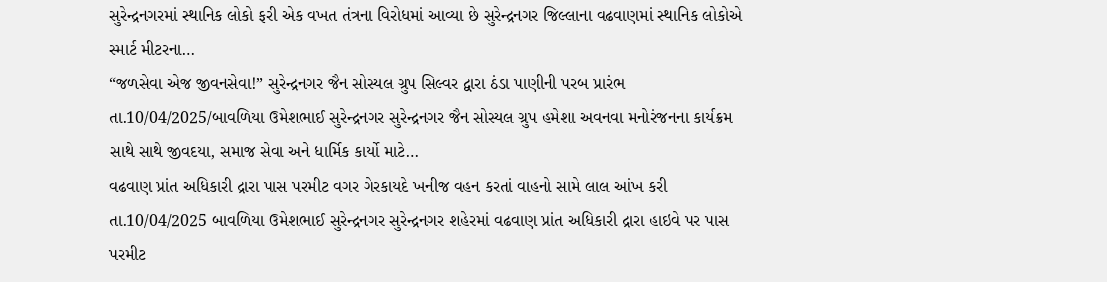સુરેન્દ્રનગરમાં સ્થાનિક લોકો ફરી એક વખત તંત્રના વિરોધમાં આવ્યા છે સુરેન્દ્રનગર જિલ્લાના વઢવાણમાં સ્થાનિક લોકોએ સ્માર્ટ મીટરના…
“જળસેવા એજ જીવનસેવા!” સુરેન્દ્રનગર જૈન સોસ્યલ ગ્રુપ સિલ્વર દ્વારા ઠંડા પાણીની પરબ પ્રારંભ
તા.10/04/2025/બાવળિયા ઉમેશભાઈ સુરેન્દ્રનગર સુરેન્દ્રનગર જૈન સોસ્યલ ગ્રુપ હમેશા અવનવા મનોરંજનના કાર્યક્રમ સાથે સાથે જીવદયા, સમાજ સેવા અને ધાર્મિક કાર્યો માટે…
વઢવાણ પ્રાંત અધિકારી દ્રારા પાસ પરમીટ વગર ગેરકાયદે ખનીજ વહન કરતાં વાહનો સામે લાલ આંખ કરી
તા.10/04/2025 બાવળિયા ઉમેશભાઈ સુરેન્દ્રનગર સુરેન્દ્રનગર શહેરમાં વઢવાણ પ્રાંત અધિકારી દ્રારા હાઇવે પર પાસ પરમીટ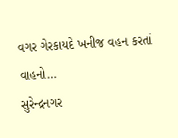વગર ગેરકાયદે ખનીજ વહન કરતાં વાહનો…
સુરેન્દ્રનગર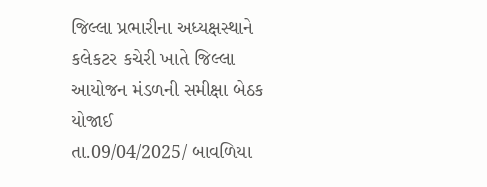જિલ્લા પ્રભારીના અધ્યક્ષસ્થાને કલેકટર કચેરી ખાતે જિલ્લા આયોજન મંડળની સમીક્ષા બેઠક યોજાઈ
તા.09/04/2025/ બાવળિયા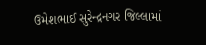ઉમેશભાઈ સુરેન્દ્રનગર જિલ્લામાં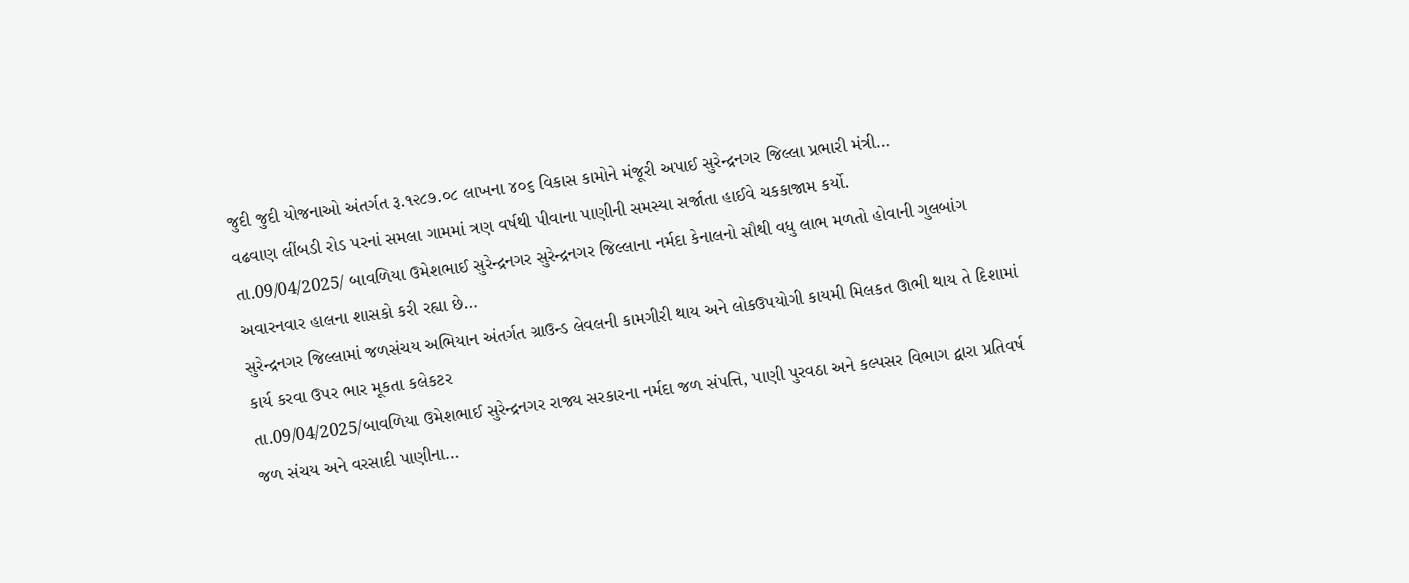જુદી જુદી યોજનાઓ અંતર્ગત રૂ.૧૨૮૭.૦૮ લાખના ૪૦૬ વિકાસ કામોને મંજૂરી અપાઈ સુરેન્દ્રનગર જિલ્લા પ્રભારી મંત્રી…
વઢવાણ લીંબડી રોડ પરનાં સમલા ગામમાં ત્રણ વર્ષથી પીવાના પાણીની સમસ્યા સર્જાતા હાઈવે ચકકાજામ કર્યો.
તા.09/04/2025/ બાવળિયા ઉમેશભાઈ સુરેન્દ્રનગર સુરેન્દ્રનગર જિલ્લાના નર્મદા કેનાલનો સૌથી વધુ લાભ મળતો હોવાની ગુલબાંગ અવારનવાર હાલના શાસકો કરી રહ્યા છે…
સુરેન્દ્રનગર જિલ્લામાં જળસંચય અભિયાન અંતર્ગત ગ્રાઉન્ડ લેવલની કામગીરી થાય અને લોકઉપયોગી કાયમી મિલકત ઊભી થાય તે દિશામાં કાર્ય કરવા ઉપર ભાર મૂકતા કલેકટર
તા.09/04/2025/બાવળિયા ઉમેશભાઈ સુરેન્દ્રનગર રાજ્ય સરકારના નર્મદા જળ સંપત્તિ, પાણી પુરવઠા અને કલ્પસર વિભાગ દ્વારા પ્રતિવર્ષ જળ સંચય અને વરસાદી પાણીના…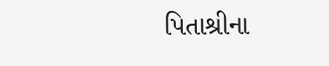પિતાશ્રીના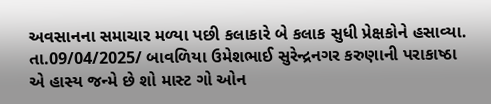અવસાનના સમાચાર મળ્યા પછી કલાકારે બે કલાક સુધી પ્રેક્ષકોને હસાવ્યા.
તા.09/04/2025/ બાવળિયા ઉમેશભાઈ સુરેન્દ્રનગર કરુણાની પરાકાષ્ઠા એ હાસ્ય જન્મે છે શો માસ્ટ ગો ઓન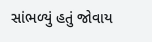સાંભળ્યું હતું જોવાય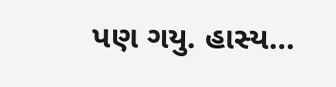પણ ગયુ. હાસ્ય…